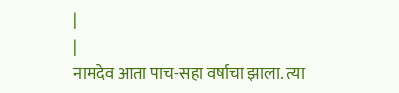|
|
नामदेव आता पाच-सहा वर्षाचा झाला. त्या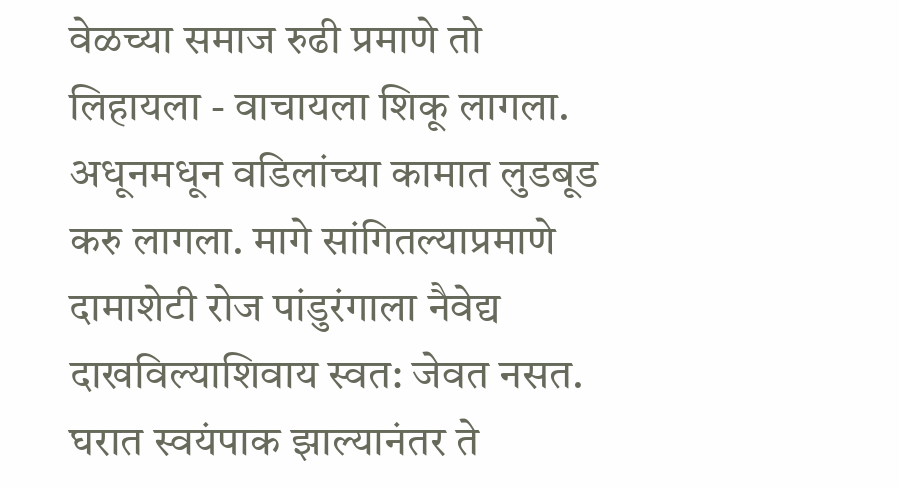वेळच्या समाज रुढी प्रमाणे तो लिहायला - वाचायला शिकू लागला. अधूनमधून वडिलांच्या कामात लुडबूड करु लागला. मागे सांगितल्याप्रमाणे दामाशेटी रोज पांडुरंगाला नैवेद्य दाखविल्याशिवाय स्वत: जेवत नसत. घरात स्वयंपाक झाल्यानंतर ते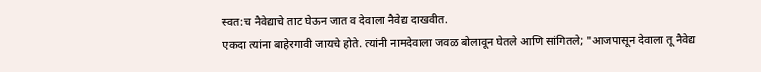स्वत:च नैवेद्याचे ताट घेऊन जात व देवाला नैवेद्य दाखवीत.
एकदा त्यांना बाहेरगावी जायचे होते. त्यांनी नामदेवाला जवळ बोलावून घेतले आणि सांगितले; "आजपासून देवाला तू नैवेद्य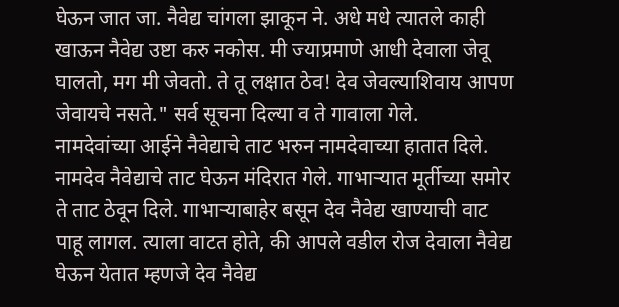घेऊन जात जा. नैवेद्य चांगला झाकून ने. अधे मधे त्यातले काही खाऊन नैवेद्य उष्टा करु नकोस. मी ज्याप्रमाणे आधी देवाला जेवू घालतो, मग मी जेवतो. ते तू लक्षात ठेव! देव जेवल्याशिवाय आपण जेवायचे नसते." सर्व सूचना दिल्या व ते गावाला गेले.
नामदेवांच्या आईने नैवेद्याचे ताट भरुन नामदेवाच्या हातात दिले. नामदेव नैवेद्याचे ताट घेऊन मंदिरात गेले. गाभाऱ्यात मूर्तीच्या समोर ते ताट ठेवून दिले. गाभाऱ्याबाहेर बसून देव नैवेद्य खाण्याची वाट पाहू लागल. त्याला वाटत होते, की आपले वडील रोज देवाला नैवेद्य घेऊन येतात म्हणजे देव नैवेद्य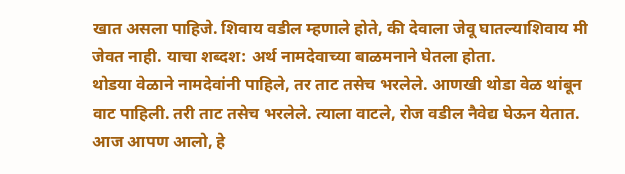खात असला पाहिजे. शिवाय वडील म्हणाले होते, की देवाला जेवू घातल्याशिवाय मी जेवत नाही. याचा शब्दश: अर्थ नामदेवाच्या बाळमनाने घेतला होता.
थोडया वेळाने नामदेवांनी पाहिले, तर ताट तसेच भरलेले. आणखी थोडा वेळ थांबून वाट पाहिली. तरी ताट तसेच भरलेले. त्याला वाटले, रोज वडील नैवेद्य घेऊन येतात. आज आपण आलो, हे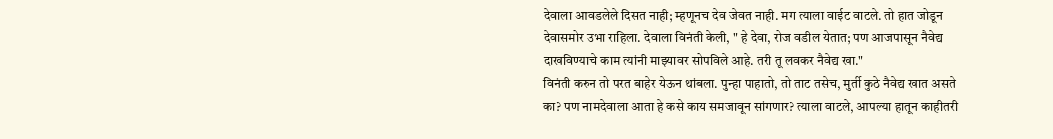देवाला आवडलेले दिसत नाही; म्हणूनच देव जेवत नाही. मग त्याला वाईट वाटले. तो हात जोडून देवासमोर उभा राहिला. देवाला विनंती केली, " हे देवा, रोज वडील येतात; पण आजपासून नैवेद्य दाखविण्याचे काम त्यांनी माझ्यावर सोपविले आहे. तरी तू लवकर नैवेद्य खा."
विनंती करुन तो परत बाहेर येऊन थांबला. पुन्हा पाहातो, तो ताट तसेच, मुर्ती कुठे नैवेद्य खात असते का? पण नामदेवाला आता हे कसे काय समजावून सांगणार? त्याला वाटले, आपल्या हातून काहीतरी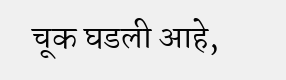चूक घडली आहे,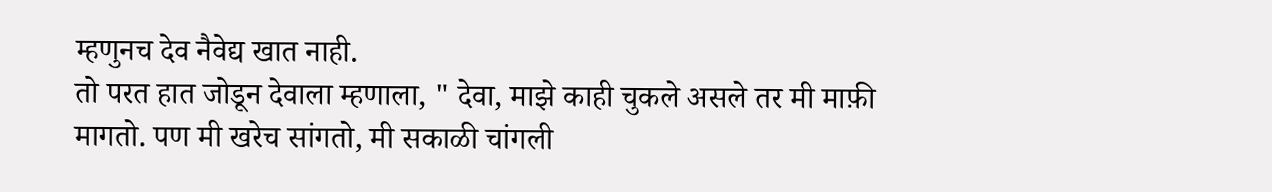म्हणुनच देव नैवेद्य खात नाही.
तो परत हात जोडून देवाला म्हणाला, " देवा, माझे काही चुकले असले तर मी माफ़ी मागतो. पण मी खरेच सांगतो, मी सकाळी चांगली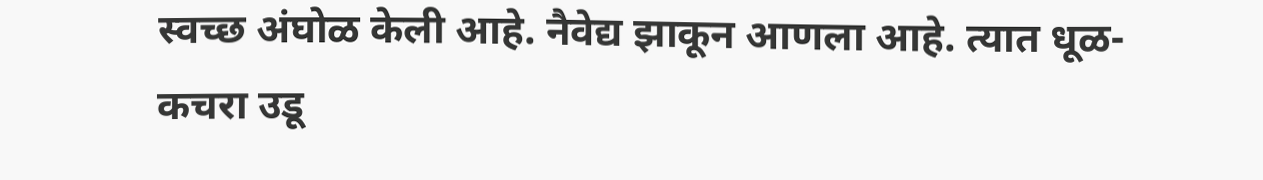स्वच्छ अंघोळ केली आहे. नैवेद्य झाकून आणला आहे. त्यात धूळ-कचरा उडू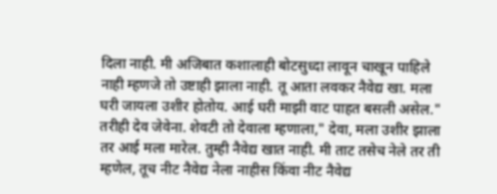दिला नाही. मी अजिबात कशालाही बोटसुध्दा लावून चाखून पाहिले नाही म्हणजे तो उष्टाही झाला नाही. तू आता लवकर नैवेद्य खा. मला घरी जायला उशीर होतोय. आई घरी माझी वाट पाहत बसली असेल."
तरीही देव जेवेना. शेवटी तो देवाला म्हणाला," देवा, मला उशीर झाला तर आई मला मारेल. तुम्ही नैवेद्य खात नाही. मी ताट तसेच नेले तर ती म्हणेल, तूच नीट नैवेद्य नेला नाहीस किंवा नीट नैवेद्य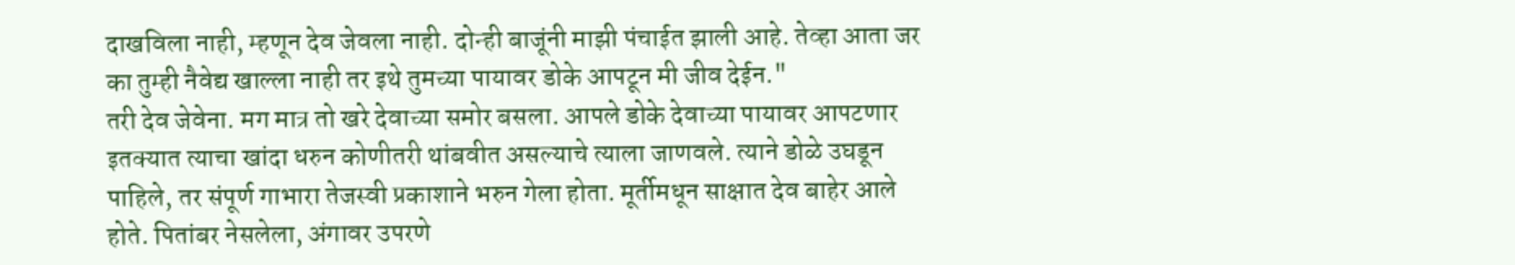दाखविला नाही, म्हणून देव जेवला नाही. दोन्ही बाजूंनी माझी पंचाईत झाली आहे. तेव्हा आता जर का तुम्ही नैवेद्य खाल्ला नाही तर इथे तुमच्या पायावर डोके आपटून मी जीव देईन."
तरी देव जेवेना. मग मात्र तो खरे देवाच्या समोर बसला. आपले डोके देवाच्या पायावर आपटणार इतक्यात त्याचा खांदा धरुन कोणीतरी थांबवीत असल्याचे त्याला जाणवले. त्याने डोळे उघडून पाहिले, तर संपूर्ण गाभारा तेजस्वी प्रकाशाने भरुन गेला होता. मूर्तीमधून साक्षात देव बाहेर आले होते. पितांबर नेसलेला, अंगावर उपरणे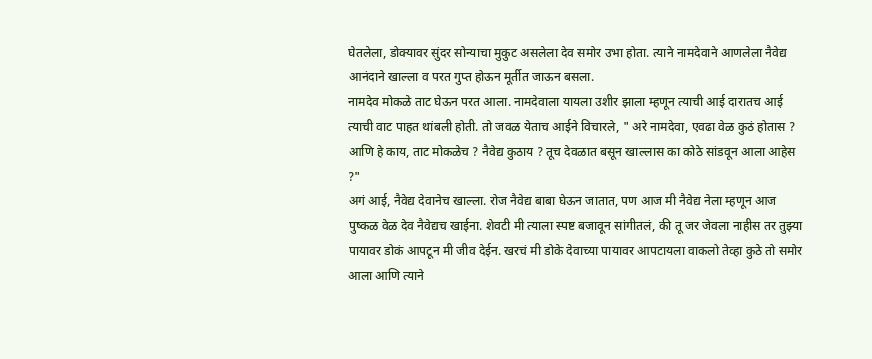घेतलेला, डोक्यावर सुंदर सोन्याचा मुकुट असलेला देव समोर उभा होता. त्याने नामदेवाने आणलेला नैवेद्य आनंदाने खाल्ला व परत गुप्त होऊन मूर्तीत जाऊन बसला.
नामदेव मोकळे ताट घेऊन परत आला. नामदेवाला यायला उशीर झाला म्हणून त्याची आई दारातच आई त्याची वाट पाहत थांबली होती. तो जवळ येताच आईने विचारले, " अरे नामदेवा, एवढा वेळ कुठं होतास ? आणि हे काय, ताट मोकळेच ? नैवेद्य कुठाय ? तूच देवळात बसून खाल्लास का कोठे सांडवून आला आहेस ?"
अगं आई, नैवेद्य देवानेच खाल्ला. रोज नैवेद्य बाबा घेऊन जातात, पण आज मी नैवेद्य नेला म्हणून आज पुष्कळ वेळ देव नैवेद्यच खाईना. शेवटी मी त्याला स्पष्ट बजावून सांगीतलं, की तू जर जेवला नाहीस तर तुझ्या पायावर डोकं आपटून मी जीव देईन. खरचं मी डोके देवाच्या पायावर आपटायला वाकलो तेव्हा कुठे तो समोर आला आणि त्याने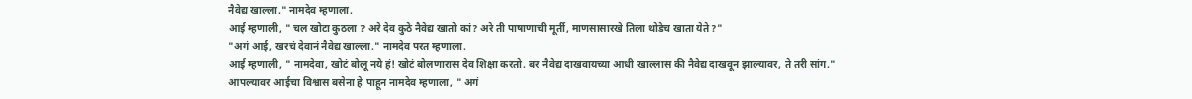नैवेद्य खाल्ला." नामदेव म्हणाला.
आई म्हणाली, " चल खोटा कुठला ? अरे देव कुठे नैवेद्य खातो कां? अरे ती पाषाणाची मूर्ती, माणसासारखे तिला थोडेच खाता येते ?"
"अगं आई, खरचं देवानं नैवेद्य खाल्ला." नामदेव परत म्हणाला.
आई म्हणाली, " नामदेवा, खोटं बोलू नये हं! खोटं बोलणारास देव शिक्षा करतो. बर नैवेद्य दाखवायच्या आधी खाल्लास की नैवेद्य दाखवून झाल्यावर, ते तरी सांग."
आपल्यावर आईचा विश्वास बसेना हे पाहून नामदेव म्हणाला, " अगं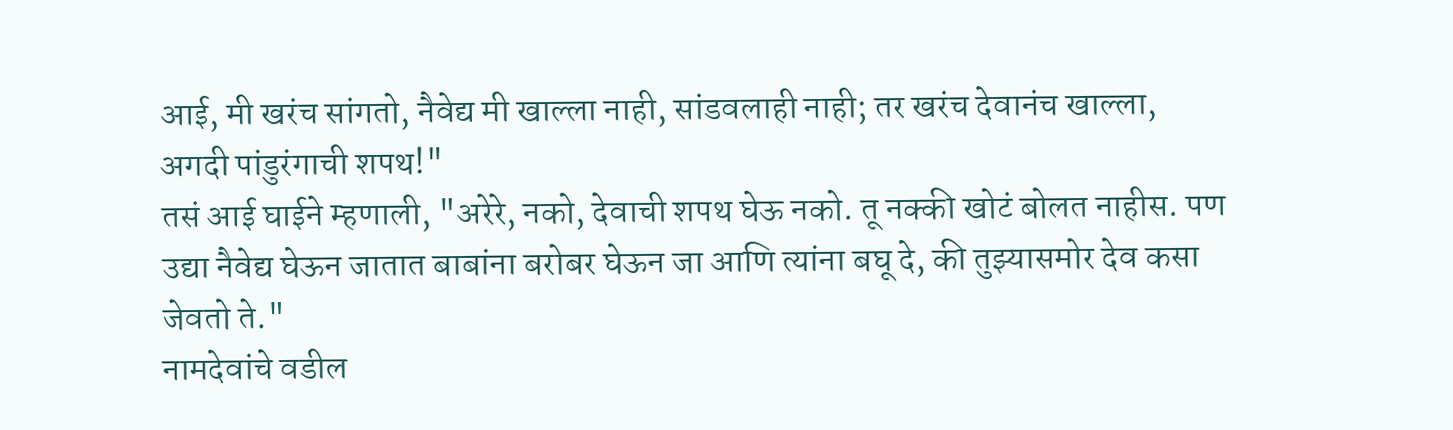आई, मी खरंच सांगतो, नैवेद्य मी खाल्ला नाही, सांडवलाही नाही; तर खरंच देवानंच खाल्ला, अगदी पांडुरंगाची शपथ!"
तसं आई घाईने म्हणाली, "अरेरे, नको, देवाची शपथ घेऊ नको. तू नक्की खोटं बोलत नाहीस. पण उद्या नैवेद्य घेऊन जातात बाबांना बरोबर घेऊन जा आणि त्यांना बघू दे, की तुझ्यासमोर देव कसा जेवतो ते."
नामदेवांचे वडील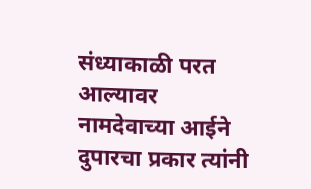संध्याकाळी परत आल्यावर नामदेवाच्या आईने दुपारचा प्रकार त्यांनी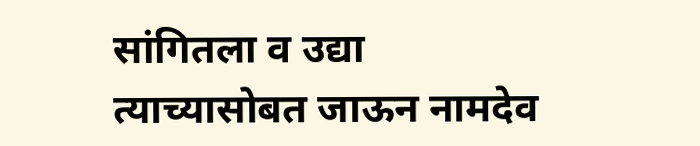सांगितला व उद्या त्याच्यासोबत जाऊन नामदेव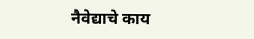नैवेद्याचे काय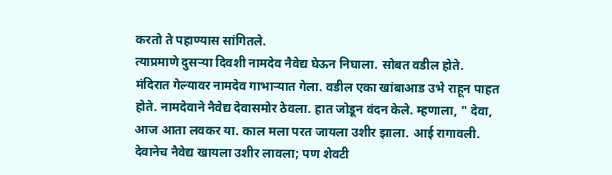करतो ते पहाण्यास सांगितले.
त्याप्रमाणे दुसऱ्या दिवशी नामदेव नैवेद्य घेऊन निघाला. सोबत वडील होते. मंदिरात गेल्यावर नामदेव गाभाऱ्यात गेला. वडील एका खांबाआड उभे राहून पाहत होते. नामदेवाने नैवेद्य देवासमोर ठेवला. हात जोडून वंदन केले. म्हणाला, " देवा, आज आता लवकर या. काल मला परत जायला उशीर झाला. आई रागावली. देवानेच नैवेद्य खायला उशीर लावला; पण शेवटी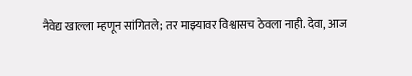नैवेद्य खाल्ला म्हणून सांगितले; तर माझ्यावर विश्वासच ठेवला नाही. देवा, आज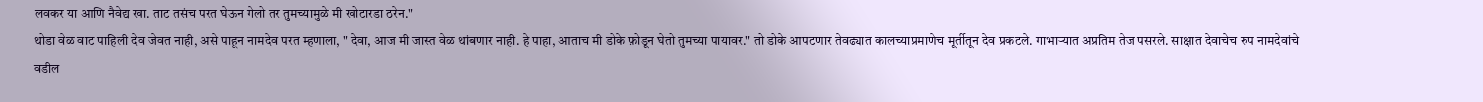लवकर या आणि नैवेद्य खा. ताट तसंच परत घेऊन गेलो तर तुमच्यामुळे मी खोटारडा ठरेन."
थोडा वेळ वाट पाहिली देव जेवत नाही, असे पाहून नामदेव परत म्हणाला, " देवा, आज मी जास्त वेळ थांबणार नाही. हे पाहा, आताच मी डोके फ़ोडून घेतो तुमच्या पायावर." तो डोके आपटणार तेवढ्यात कालच्याप्रमाणेच मूर्तीतून देव प्रकटले. गाभाऱ्यात अप्रतिम तेज पसरले. साक्षात देवाचेच रुप नामदेवांचे वडील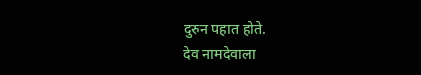दुरुन पहात होते.
देव नामदेवाला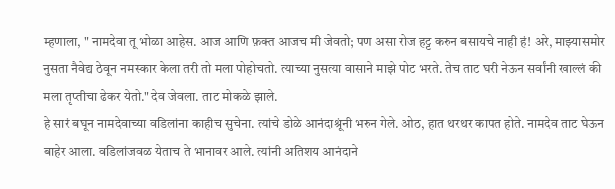म्हणाला, " नामदेवा तू भोळा आहेस. आज आणि फ़क्त आजच मी जेवतो; पण असा रोज हट्ट करुन बसायचे नाही हं! अरे, माझ्यासमोर नुसता नैवेद्य ठेवून नमस्कार केला तरी तो मला पोहोचतो. त्याच्या नुसत्या वासाने माझे पोट भरते. तेच ताट घरी नेऊन सर्वांनी खाल्लं की मला तृप्तीचा ढेकर येतो." देव जेवला. ताट मोकळे झाले.
हे सारं बघून नामदेवाच्या वडिलांना काहीच सुचेना. त्यांचे डोळे आनंदाश्रूंनी भरुन गेले. ओठ, हात थरथर कापत होते. नामदेव ताट घेऊन बाहेर आला. वडिलांजवळ येताच ते भानावर आले. त्यांनी अतिशय आनंदाने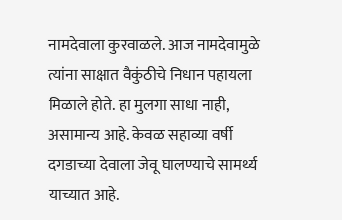नामदेवाला कुरवाळले. आज नामदेवामुळे त्यांना साक्षात वैकुंठीचे निधान पहायला मिळाले होते. हा मुलगा साधा नाही, असामान्य आहे. केवळ सहाव्या वर्षी दगडाच्या देवाला जेवू घालण्याचे सामर्थ्य याच्यात आहे.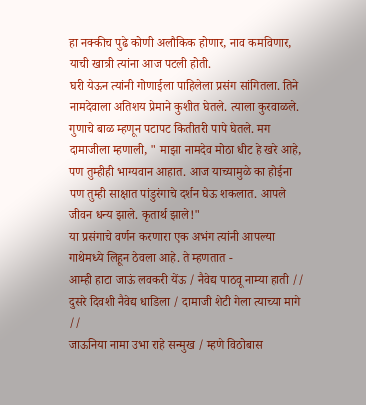हा नक्कीच पुढे कोणी अलौकिक होणार, नाव कमविणार, याची खात्री त्यांना आज पटली होती.
घरी येऊन त्यांनी गोणाईला पाहिलेला प्रसंग सांगितला. तिने नामदेवाला अतिशय प्रेमाने कुशीत घेतले. त्याला कुरवाळले. गुणाचे बाळ म्हणून पटापट कितीतरी पापे घेतले. मग दामाजीला म्हणाली, " माझा नामदेव मोठा धीट हे खरे आहे, पण तुम्हीही भाग्यवान आहात. आज याच्यामुळे का होईना पण तुम्ही साक्षात पांडुरंगाचे दर्शन घेऊ शकलात. आपले जीवन धन्य झाले. कृतार्थ झाले!"
या प्रसंगाचे वर्णन करणारा एक अभंग त्यांनी आपल्या गाथेमध्ये लिहून ठेवला आहे. ते म्हणतात -
आम्ही हाटा जाऊं लवकरी येंऊ / नैवेद्य पाठवू नाम्या हाती //
दुसरे दिवशी नैवेद्य धाडिला / दामाजी शेटी गेला त्याच्या मागे //
जाऊनिया नामा उभा राहे सन्मुख / म्हणे विठोबास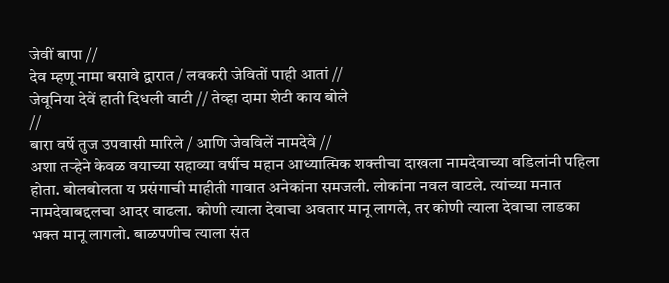जेवीं बापा //
देव म्हणू नामा बसावे द्वारात / लवकरी जेवितों पाही आतां //
जेवूनिया देवें हाती दिधली वाटी // तेव्हा दामा शेटी काय बोले
//
बारा वर्षे तुज उपवासी मारिले / आणि जेवविलें नामदेवे //
अशा तऱ्हेने केवळ वयाच्या सहाव्या वर्षीच महान आध्यात्मिक शक्तीचा दाखला नामदेवाच्या वडिलांनी पहिला होता. बोलबोलता य प्रसंगाची माहीती गावात अनेकांना समजली. लोकांना नवल वाटले. त्यांच्या मनात नामदेवाबद्दलचा आदर वाढला. कोणी त्याला देवाचा अवतार मानू लागले, तर कोणी त्याला देवाचा लाडका भक्त मानू लागलो. बाळपणीच त्याला संत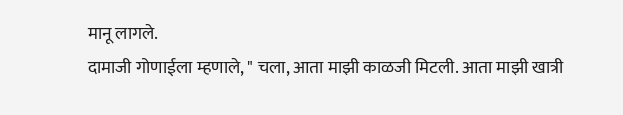मानू लागले.
दामाजी गोणाईला म्हणाले, " चला, आता माझी काळजी मिटली. आता माझी खात्री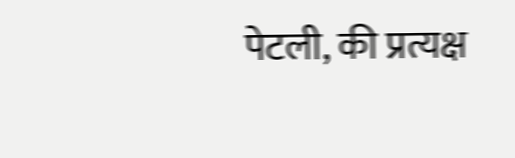पेटली, की प्रत्यक्ष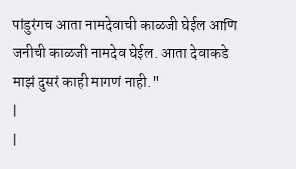पांडुरंगच आता नामदेवाची काळजी घेईल आणि जनीची काळजी नामदेव घेईल. आता देवाकडे माझं दुसरं काही मागणं नाही."
|
|